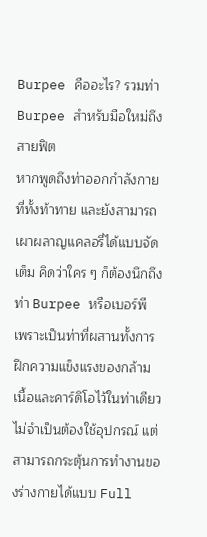Burpee คืออะไร? รวมท่า Burpee สำหรับมือใหม่ถึงสายฟิต
หากพูดถึงท่าออกกำลังกายที่ทั้งท้าทาย และยังสามารถเผาผลาญแคลอรี่ได้แบบจัดเต็ม คิดว่าใคร ๆ ก็ต้องนึกถึงท่า Burpee หรือเบอร์พี เพราะเป็นท่าที่ผสานทั้งการฝึกความแข็งแรงของกล้ามเนื้อและคาร์ดิโอไว้ในท่าเดียว ไม่จำเป็นต้องใช้อุปกรณ์ แต่สามารถกระตุ้นการทำงานของร่างกายได้แบบ Full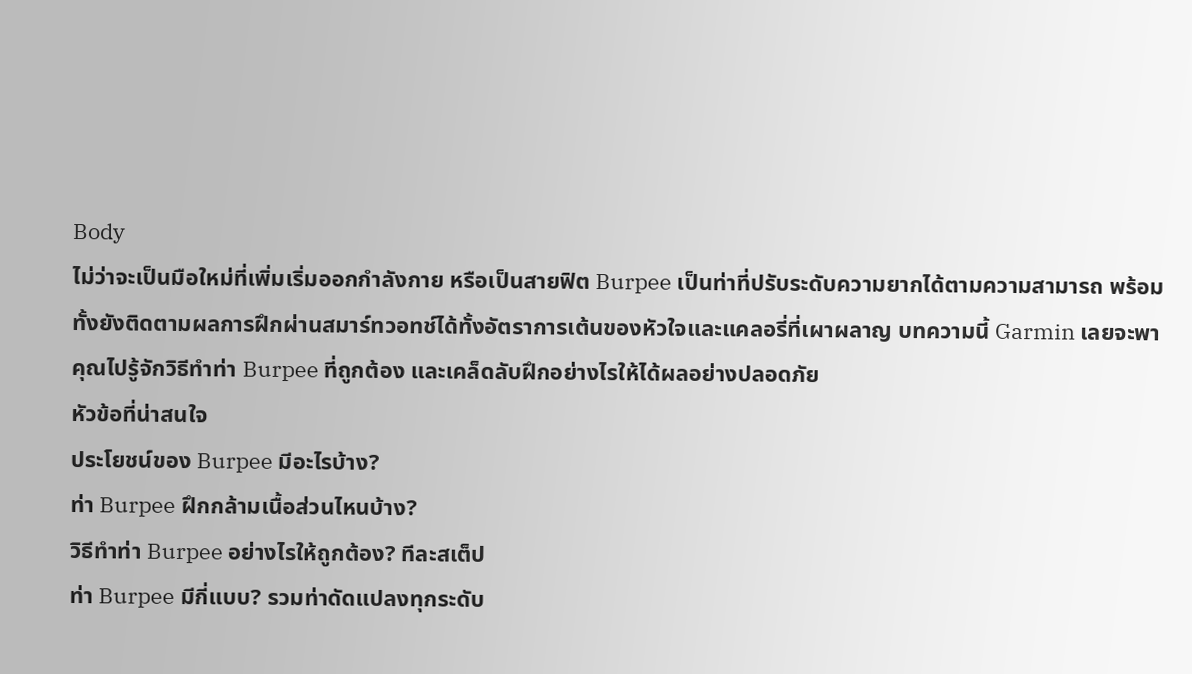Body
ไม่ว่าจะเป็นมือใหม่ที่เพิ่มเริ่มออกกำลังกาย หรือเป็นสายฟิต Burpee เป็นท่าที่ปรับระดับความยากได้ตามความสามารถ พร้อมทั้งยังติดตามผลการฝึกผ่านสมาร์ทวอทช์ได้ทั้งอัตราการเต้นของหัวใจและแคลอรี่ที่เผาผลาญ บทความนี้ Garmin เลยจะพาคุณไปรู้จักวิธีทำท่า Burpee ที่ถูกต้อง และเคล็ดลับฝึกอย่างไรให้ได้ผลอย่างปลอดภัย
หัวข้อที่น่าสนใจ
ประโยชน์ของ Burpee มีอะไรบ้าง?
ท่า Burpee ฝึกกล้ามเนื้อส่วนไหนบ้าง?
วิธีทำท่า Burpee อย่างไรให้ถูกต้อง? ทีละสเต็ป
ท่า Burpee มีกี่แบบ? รวมท่าดัดแปลงทุกระดับ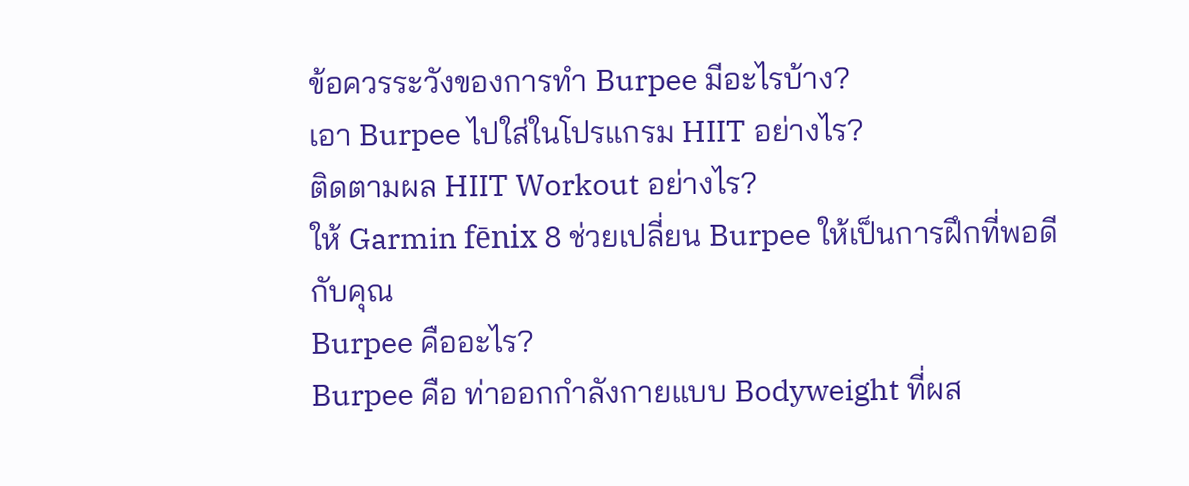ข้อควรระวังของการทำ Burpee มีอะไรบ้าง?
เอา Burpee ไปใส่ในโปรแกรม HIIT อย่างไร?
ติดตามผล HIIT Workout อย่างไร?
ให้ Garmin fēnix 8 ช่วยเปลี่ยน Burpee ให้เป็นการฝึกที่พอดีกับคุณ
Burpee คืออะไร?
Burpee คือ ท่าออกกำลังกายแบบ Bodyweight ที่ผส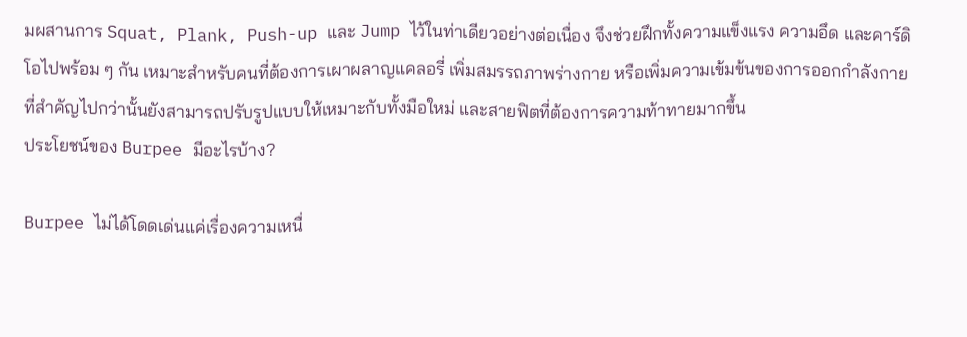มผสานการ Squat, Plank, Push-up และ Jump ไว้ในท่าเดียวอย่างต่อเนื่อง จึงช่วยฝึกทั้งความแข็งแรง ความอึด และคาร์ดิโอไปพร้อม ๆ กัน เหมาะสำหรับคนที่ต้องการเผาผลาญแคลอรี่ เพิ่มสมรรถภาพร่างกาย หรือเพิ่มความเข้มข้นของการออกกำลังกาย ที่สำคัญไปกว่านั้นยังสามารถปรับรูปแบบให้เหมาะกับทั้งมือใหม่ และสายฟิตที่ต้องการความท้าทายมากขึ้น
ประโยชน์ของ Burpee มีอะไรบ้าง?

Burpee ไม่ได้โดดเด่นแค่เรื่องความเหนื่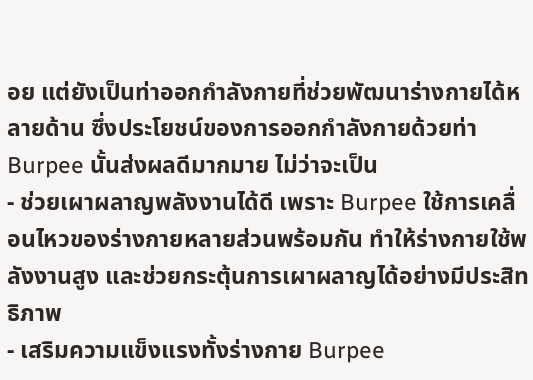อย แต่ยังเป็นท่าออกกำลังกายที่ช่วยพัฒนาร่างกายได้หลายด้าน ซึ่งประโยชน์ของการออกกำลังกายด้วยท่า Burpee นั้นส่งผลดีมากมาย ไม่ว่าจะเป็น
- ช่วยเผาผลาญพลังงานได้ดี เพราะ Burpee ใช้การเคลื่อนไหวของร่างกายหลายส่วนพร้อมกัน ทำให้ร่างกายใช้พลังงานสูง และช่วยกระตุ้นการเผาผลาญได้อย่างมีประสิทธิภาพ
- เสริมความแข็งแรงทั้งร่างกาย Burpee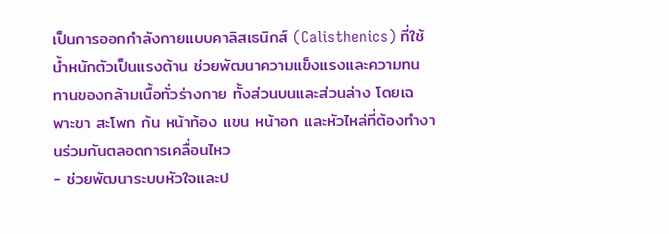เป็นการออกกำลังกายแบบคาลิสเธนิกส์ (Calisthenics) ที่ใช้น้ำหนักตัวเป็นแรงต้าน ช่วยพัฒนาความแข็งแรงและความทนทานของกล้ามเนื้อทั่วร่างกาย ทั้งส่วนบนและส่วนล่าง โดยเฉพาะขา สะโพก ก้น หน้าท้อง แขน หน้าอก และหัวไหล่ที่ต้องทำงานร่วมกันตลอดการเคลื่อนไหว
- ช่วยพัฒนาระบบหัวใจและป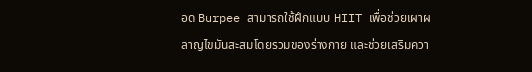อด Burpee สามารถใช้ฝึกแบบ HIIT เพื่อช่วยเผาผลาญไขมันสะสมโดยรวมของร่างกาย และช่วยเสริมควา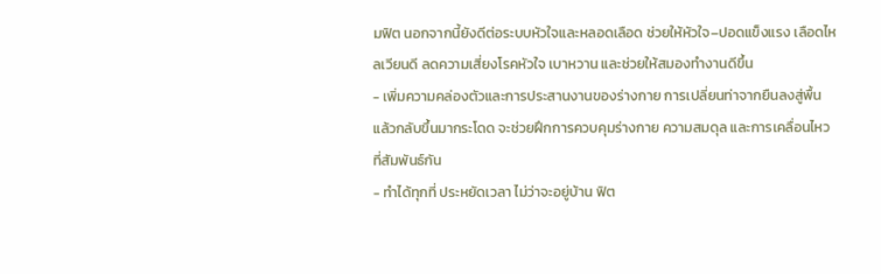มฟิต นอกจากนี้ยังดีต่อระบบหัวใจและหลอดเลือด ช่วยให้หัวใจ–ปอดแข็งแรง เลือดไหลเวียนดี ลดความเสี่ยงโรคหัวใจ เบาหวาน และช่วยให้สมองทำงานดีขึ้น
- เพิ่มความคล่องตัวและการประสานงานของร่างกาย การเปลี่ยนท่าจากยืนลงสู่พื้น แล้วกลับขึ้นมากระโดด จะช่วยฝึกการควบคุมร่างกาย ความสมดุล และการเคลื่อนไหวที่สัมพันธ์กัน
- ทำได้ทุกที่ ประหยัดเวลา ไม่ว่าจะอยู่บ้าน ฟิต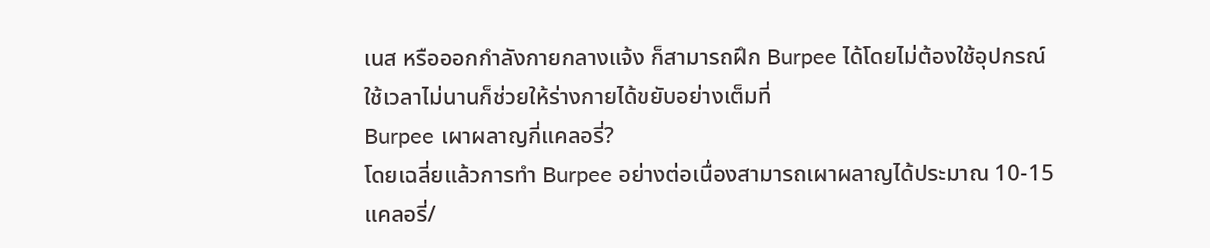เนส หรือออกกำลังกายกลางแจ้ง ก็สามารถฝึก Burpee ได้โดยไม่ต้องใช้อุปกรณ์ ใช้เวลาไม่นานก็ช่วยให้ร่างกายได้ขยับอย่างเต็มที่
Burpee เผาผลาญกี่แคลอรี่?
โดยเฉลี่ยแล้วการทำ Burpee อย่างต่อเนื่องสามารถเผาผลาญได้ประมาณ 10-15 แคลอรี่/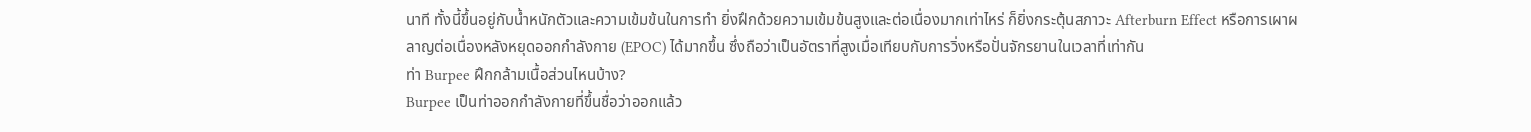นาที ทั้งนี้ขึ้นอยู่กับน้ำหนักตัวและความเข้มข้นในการทำ ยิ่งฝึกด้วยความเข้มข้นสูงและต่อเนื่องมากเท่าไหร่ ก็ยิ่งกระตุ้นสภาวะ Afterburn Effect หรือการเผาผลาญต่อเนื่องหลังหยุดออกกำลังกาย (EPOC) ได้มากขึ้น ซึ่งถือว่าเป็นอัตราที่สูงเมื่อเทียบกับการวิ่งหรือปั่นจักรยานในเวลาที่เท่ากัน
ท่า Burpee ฝึกกล้ามเนื้อส่วนไหนบ้าง?
Burpee เป็นท่าออกกำลังกายที่ขึ้นชื่อว่าออกแล้ว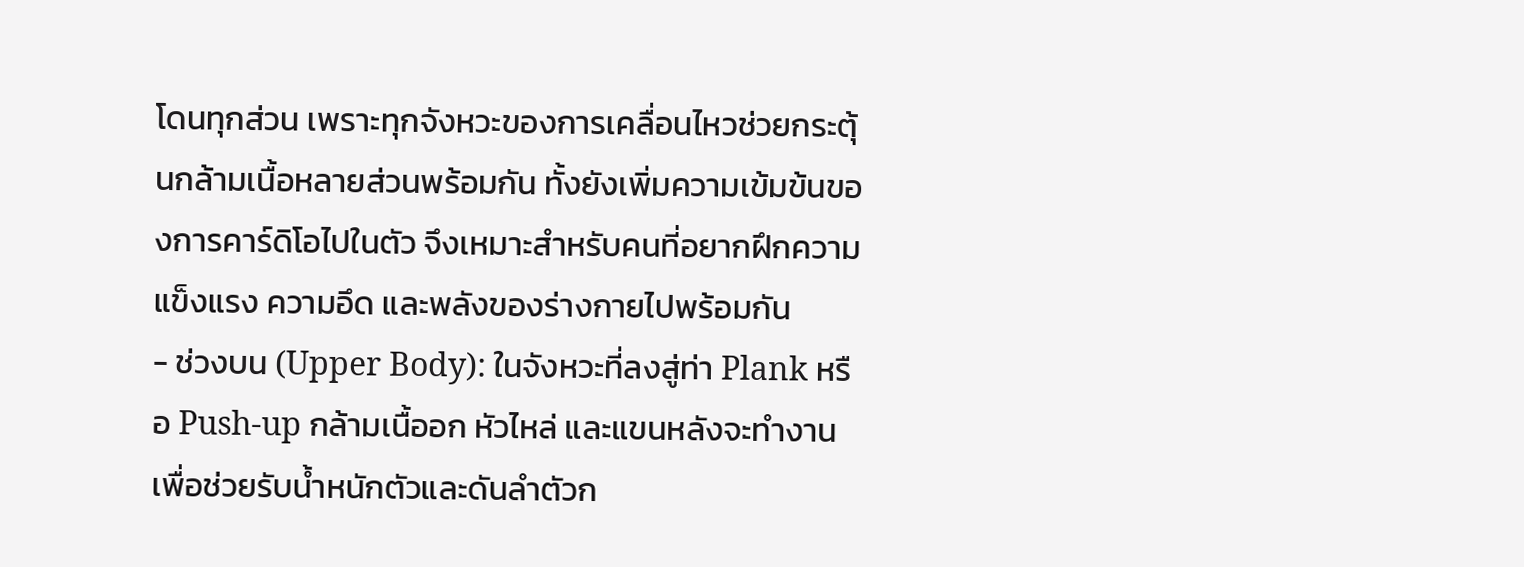โดนทุกส่วน เพราะทุกจังหวะของการเคลื่อนไหวช่วยกระตุ้นกล้ามเนื้อหลายส่วนพร้อมกัน ทั้งยังเพิ่มความเข้มข้นของการคาร์ดิโอไปในตัว จึงเหมาะสำหรับคนที่อยากฝึกความแข็งแรง ความอึด และพลังของร่างกายไปพร้อมกัน
- ช่วงบน (Upper Body): ในจังหวะที่ลงสู่ท่า Plank หรือ Push-up กล้ามเนื้ออก หัวไหล่ และแขนหลังจะทำงานเพื่อช่วยรับน้ำหนักตัวและดันลำตัวก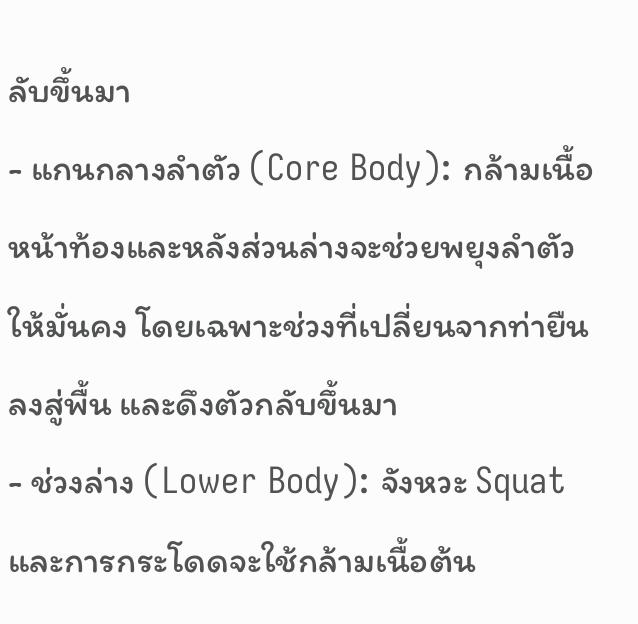ลับขึ้นมา
- แกนกลางลำตัว (Core Body): กล้ามเนื้อหน้าท้องและหลังส่วนล่างจะช่วยพยุงลำตัวให้มั่นคง โดยเฉพาะช่วงที่เปลี่ยนจากท่ายืนลงสู่พื้น และดึงตัวกลับขึ้นมา
- ช่วงล่าง (Lower Body): จังหวะ Squat และการกระโดดจะใช้กล้ามเนื้อต้น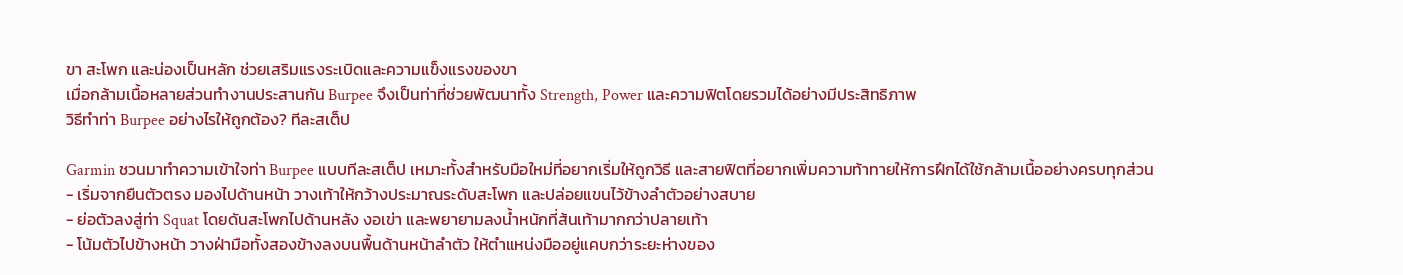ขา สะโพก และน่องเป็นหลัก ช่วยเสริมแรงระเบิดและความแข็งแรงของขา
เมื่อกล้ามเนื้อหลายส่วนทำงานประสานกัน Burpee จึงเป็นท่าที่ช่วยพัฒนาทั้ง Strength, Power และความฟิตโดยรวมได้อย่างมีประสิทธิภาพ
วิธีทำท่า Burpee อย่างไรให้ถูกต้อง? ทีละสเต็ป

Garmin ชวนมาทำความเข้าใจท่า Burpee แบบทีละสเต็ป เหมาะทั้งสำหรับมือใหม่ที่อยากเริ่มให้ถูกวิธี และสายฟิตที่อยากเพิ่มความท้าทายให้การฝึกได้ใช้กล้ามเนื้ออย่างครบทุกส่วน
- เริ่มจากยืนตัวตรง มองไปด้านหน้า วางเท้าให้กว้างประมาณระดับสะโพก และปล่อยแขนไว้ข้างลำตัวอย่างสบาย
- ย่อตัวลงสู่ท่า Squat โดยดันสะโพกไปด้านหลัง งอเข่า และพยายามลงน้ำหนักที่ส้นเท้ามากกว่าปลายเท้า
- โน้มตัวไปข้างหน้า วางฝ่ามือทั้งสองข้างลงบนพื้นด้านหน้าลำตัว ให้ตำแหน่งมืออยู่แคบกว่าระยะห่างของ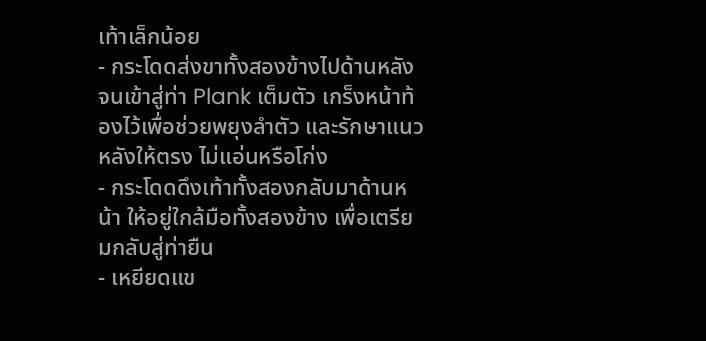เท้าเล็กน้อย
- กระโดดส่งขาทั้งสองข้างไปด้านหลัง จนเข้าสู่ท่า Plank เต็มตัว เกร็งหน้าท้องไว้เพื่อช่วยพยุงลำตัว และรักษาแนวหลังให้ตรง ไม่แอ่นหรือโก่ง
- กระโดดดึงเท้าทั้งสองกลับมาด้านหน้า ให้อยู่ใกล้มือทั้งสองข้าง เพื่อเตรียมกลับสู่ท่ายืน
- เหยียดแข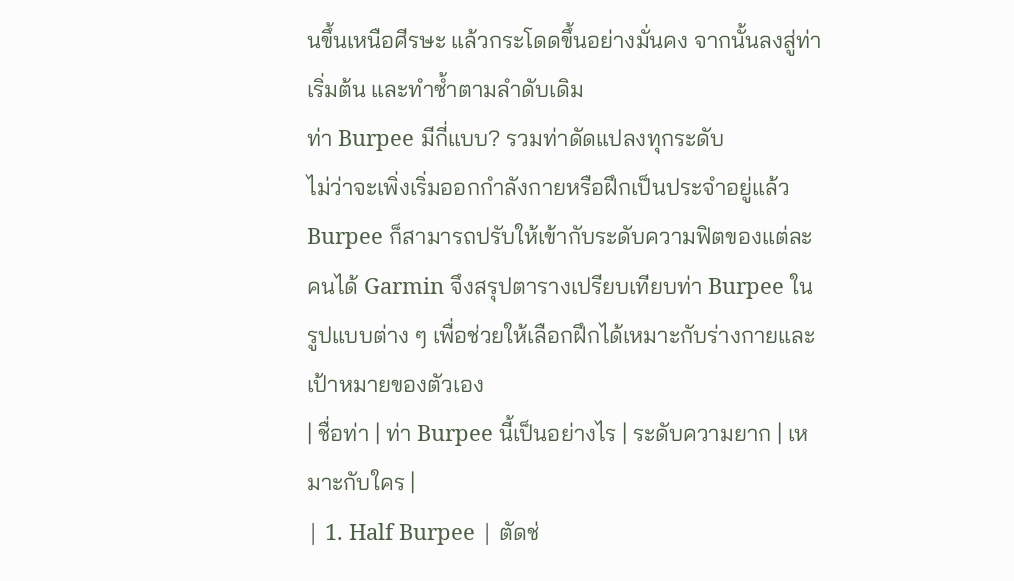นขึ้นเหนือศีรษะ แล้วกระโดดขึ้นอย่างมั่นคง จากนั้นลงสู่ท่าเริ่มต้น และทำซ้ำตามลำดับเดิม
ท่า Burpee มีกี่แบบ? รวมท่าดัดแปลงทุกระดับ
ไม่ว่าจะเพิ่งเริ่มออกกำลังกายหรือฝึกเป็นประจำอยู่แล้ว Burpee ก็สามารถปรับให้เข้ากับระดับความฟิตของแต่ละคนได้ Garmin จึงสรุปตารางเปรียบเทียบท่า Burpee ในรูปแบบต่าง ๆ เพื่อช่วยให้เลือกฝึกได้เหมาะกับร่างกายและเป้าหมายของตัวเอง
| ชื่อท่า | ท่า Burpee นี้เป็นอย่างไร | ระดับความยาก | เหมาะกับใคร |
| 1. Half Burpee | ตัดช่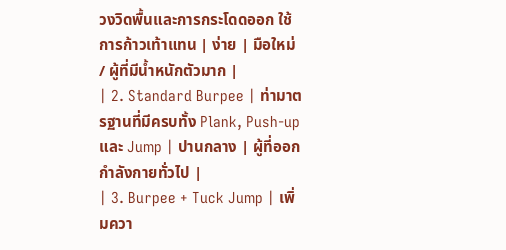วงวิดพื้นและการกระโดดออก ใช้การก้าวเท้าแทน | ง่าย | มือใหม่ / ผู้ที่มีน้ำหนักตัวมาก |
| 2. Standard Burpee | ท่ามาตรฐานที่มีครบทั้ง Plank, Push-up และ Jump | ปานกลาง | ผู้ที่ออกกำลังกายทั่วไป |
| 3. Burpee + Tuck Jump | เพิ่มควา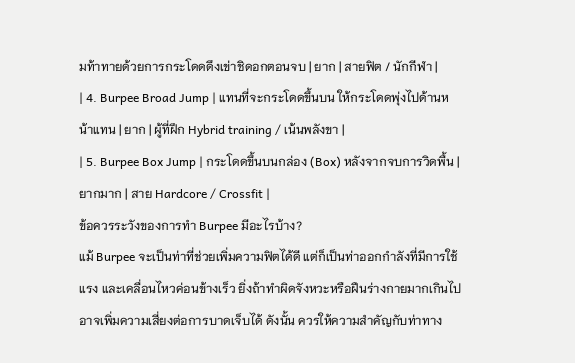มท้าทายด้วยการกระโดดดึงเข่าชิดอกตอนจบ | ยาก | สายฟิต / นักกีฬา |
| 4. Burpee Broad Jump | แทนที่จะกระโดดขึ้นบน ให้กระโดดพุ่งไปด้านหน้าแทน | ยาก | ผู้ที่ฝึก Hybrid training / เน้นพลังขา |
| 5. Burpee Box Jump | กระโดดขึ้นบนกล่อง (Box) หลังจากจบการวิดพื้น | ยากมาก | สาย Hardcore / Crossfit |
ข้อควรระวังของการทำ Burpee มีอะไรบ้าง?
แม้ Burpee จะเป็นท่าที่ช่วยเพิ่มความฟิตได้ดี แต่ก็เป็นท่าออกกำลังที่มีการใช้แรง และเคลื่อนไหวค่อนข้างเร็ว ยิ่งถ้าทำผิดจังหวะหรือฝืนร่างกายมากเกินไป อาจเพิ่มความเสี่ยงต่อการบาดเจ็บได้ ดังนั้น ควรให้ความสำคัญกับท่าทาง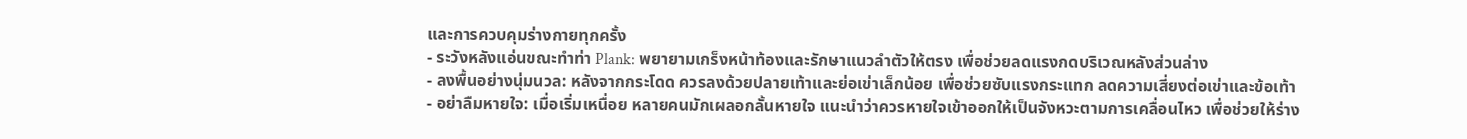และการควบคุมร่างกายทุกครั้ง
- ระวังหลังแอ่นขณะทำท่า Plank: พยายามเกร็งหน้าท้องและรักษาแนวลำตัวให้ตรง เพื่อช่วยลดแรงกดบริเวณหลังส่วนล่าง
- ลงพื้นอย่างนุ่มนวล: หลังจากกระโดด ควรลงด้วยปลายเท้าและย่อเข่าเล็กน้อย เพื่อช่วยซับแรงกระแทก ลดความเสี่ยงต่อเข่าและข้อเท้า
- อย่าลืมหายใจ: เมื่อเริ่มเหนื่อย หลายคนมักเผลอกลั้นหายใจ แนะนำว่าควรหายใจเข้าออกให้เป็นจังหวะตามการเคลื่อนไหว เพื่อช่วยให้ร่าง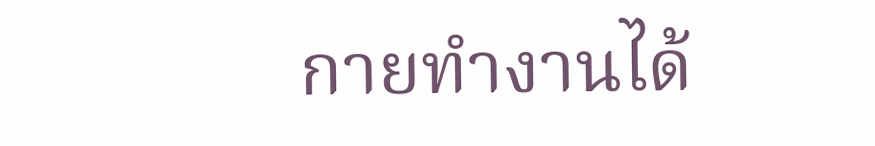กายทำงานได้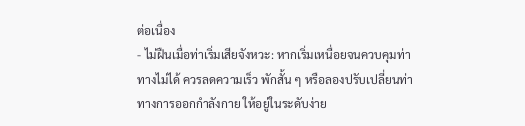ต่อเนื่อง
- ไม่ฝืนเมื่อท่าเริ่มเสียจังหวะ: หากเริ่มเหนื่อยจนควบคุมท่าทางไม่ได้ ควรลดความเร็ว พักสั้น ๆ หรือลองปรับเปลี่ยนท่าทางการออกกำลังกาย ให้อยู่ในระดับง่าย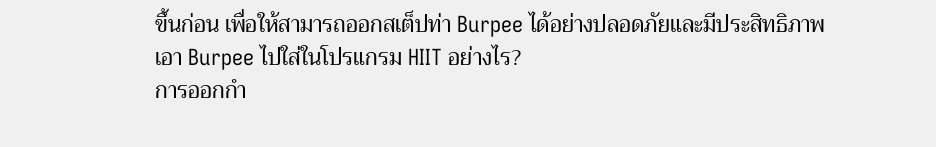ขึ้นก่อน เพื่อให้สามารถออกสเต็ปท่า Burpee ได้อย่างปลอดภัยและมีประสิทธิภาพ
เอา Burpee ไปใส่ในโปรแกรม HIIT อย่างไร?
การออกกำ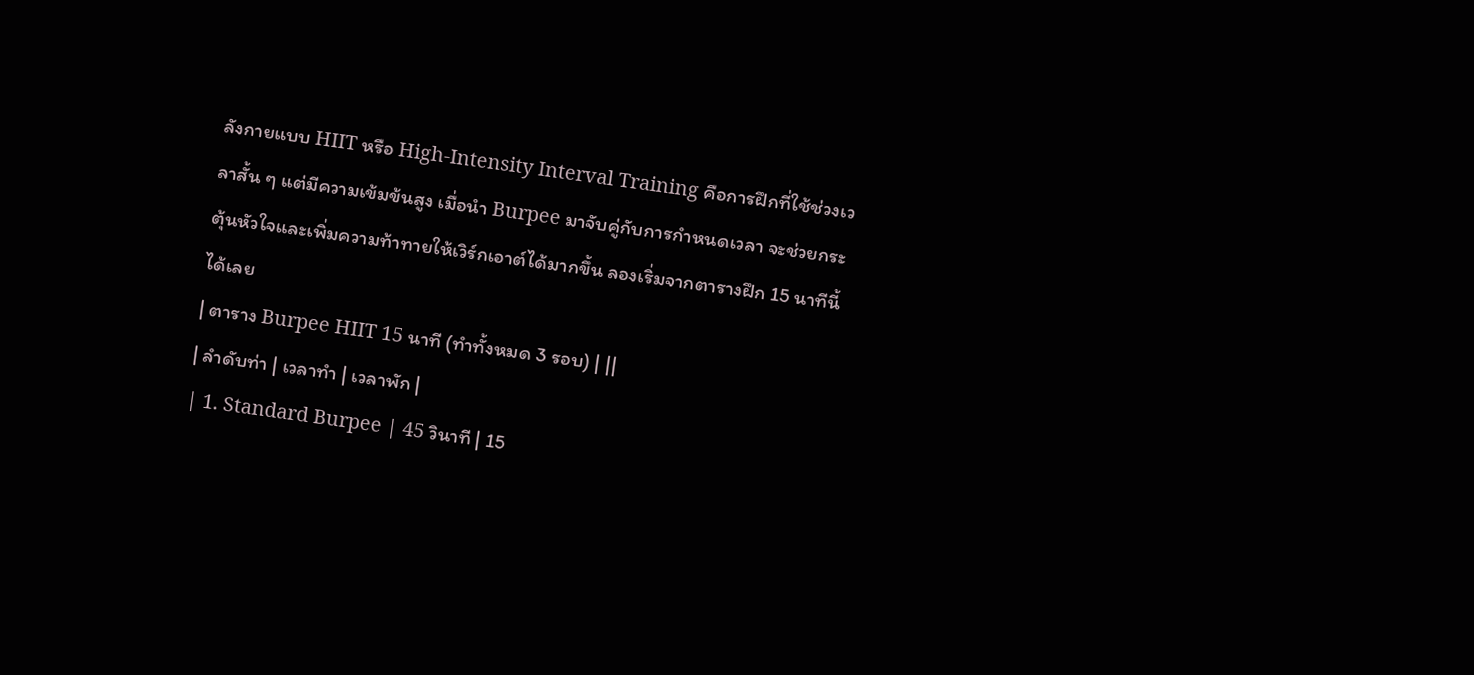ลังกายแบบ HIIT หรือ High-Intensity Interval Training คือการฝึกที่ใช้ช่วงเวลาสั้น ๆ แต่มีความเข้มข้นสูง เมื่อนำ Burpee มาจับคู่กับการกำหนดเวลา จะช่วยกระตุ้นหัวใจและเพิ่มความท้าทายให้เวิร์กเอาต์ได้มากขึ้น ลองเริ่มจากตารางฝึก 15 นาทีนี้ได้เลย
| ตาราง Burpee HIIT 15 นาที (ทำทั้งหมด 3 รอบ) | ||
| ลำดับท่า | เวลาทำ | เวลาพัก |
| 1. Standard Burpee | 45 วินาที | 15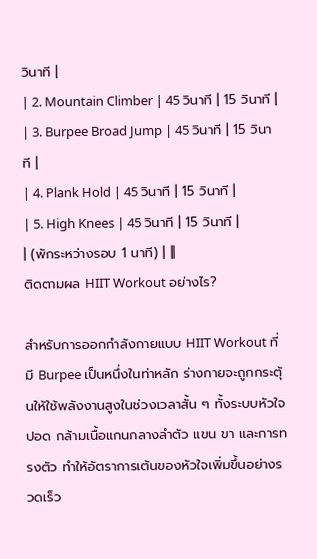วินาที |
| 2. Mountain Climber | 45 วินาที | 15 วินาที |
| 3. Burpee Broad Jump | 45 วินาที | 15 วินาที |
| 4. Plank Hold | 45 วินาที | 15 วินาที |
| 5. High Knees | 45 วินาที | 15 วินาที |
| (พักระหว่างรอบ 1 นาที) | ||
ติดตามผล HIIT Workout อย่างไร?

สำหรับการออกกำลังกายแบบ HIIT Workout ที่มี Burpee เป็นหนึ่งในท่าหลัก ร่างกายจะถูกกระตุ้นให้ใช้พลังงานสูงในช่วงเวลาสั้น ๆ ทั้งระบบหัวใจ ปอด กล้ามเนื้อแกนกลางลำตัว แขน ขา และการทรงตัว ทำให้อัตราการเต้นของหัวใจเพิ่มขึ้นอย่างรวดเร็ว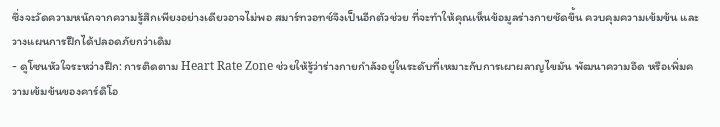ซึ่งจะวัดความหนักจากความรู้สึกเพียงอย่างเดียวอาจไม่พอ สมาร์ทวอทช์จึงเป็นอีกตัวช่วย ที่จะทำให้คุณเห็นข้อมูลร่างกายชัดขึ้น ควบคุมความเข้มข้น และวางแผนการฝึกได้ปลอดภัยกว่าเดิม
- ดูโซนหัวใจระหว่างฝึก: การติดตาม Heart Rate Zone ช่วยให้รู้ว่าร่างกายกำลังอยู่ในระดับที่เหมาะกับการเผาผลาญไขมัน พัฒนาความอึด หรือเพิ่มความเข้มข้นของคาร์ดิโอ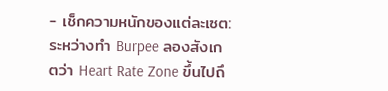- เช็กความหนักของแต่ละเซต: ระหว่างทำ Burpee ลองสังเกตว่า Heart Rate Zone ขึ้นไปถึ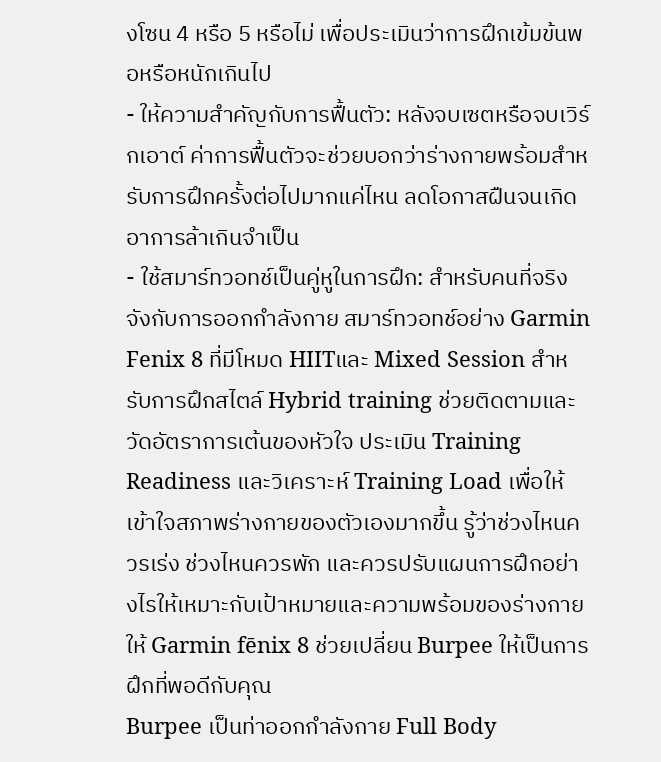งโซน 4 หรือ 5 หรือไม่ เพื่อประเมินว่าการฝึกเข้มข้นพอหรือหนักเกินไป
- ให้ความสำคัญกับการฟื้นตัว: หลังจบเซตหรือจบเวิร์กเอาต์ ค่าการฟื้นตัวจะช่วยบอกว่าร่างกายพร้อมสำหรับการฝึกครั้งต่อไปมากแค่ไหน ลดโอกาสฝืนจนเกิดอาการล้าเกินจำเป็น
- ใช้สมาร์ทวอทช์เป็นคู่หูในการฝึก: สำหรับคนที่จริงจังกับการออกกำลังกาย สมาร์ทวอทช์อย่าง Garmin Fenix 8 ที่มีโหมด HIITและ Mixed Session สำหรับการฝึกสไตล์ Hybrid training ช่วยติดตามและวัดอัตราการเต้นของหัวใจ ประเมิน Training Readiness และวิเคราะห์ Training Load เพื่อให้เข้าใจสภาพร่างกายของตัวเองมากขึ้น รู้ว่าช่วงไหนควรเร่ง ช่วงไหนควรพัก และควรปรับแผนการฝึกอย่างไรให้เหมาะกับเป้าหมายและความพร้อมของร่างกาย
ให้ Garmin fēnix 8 ช่วยเปลี่ยน Burpee ให้เป็นการฝึกที่พอดีกับคุณ
Burpee เป็นท่าออกกำลังกาย Full Body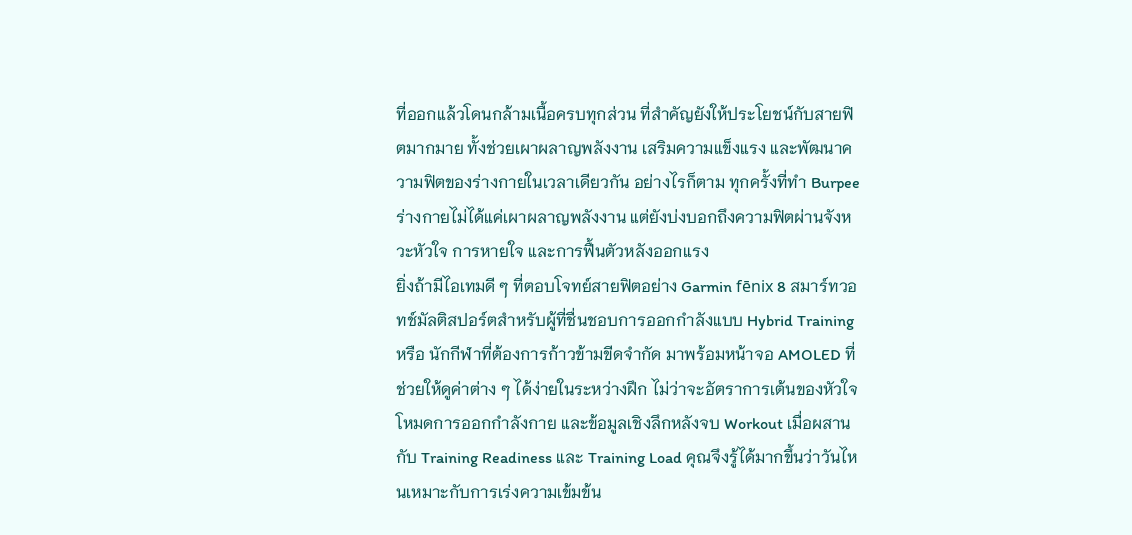ที่ออกแล้วโดนกล้ามเนื้อครบทุกส่วน ที่สำคัญยังให้ประโยชน์กับสายฟิตมากมาย ทั้งช่วยเผาผลาญพลังงาน เสริมความแข็งแรง และพัฒนาความฟิตของร่างกายในเวลาเดียวกัน อย่างไรก็ตาม ทุกครั้งที่ทำ Burpee ร่างกายไม่ได้แค่เผาผลาญพลังงาน แต่ยังบ่งบอกถึงความฟิตผ่านจังหวะหัวใจ การหายใจ และการฟื้นตัวหลังออกแรง
ยิ่งถ้ามีไอเทมดี ๆ ที่ตอบโจทย์สายฟิตอย่าง Garmin fēnix 8 สมาร์ทวอทช์มัลติสปอร์ตสำหรับผู้ที่ชื่นชอบการออกกำลังแบบ Hybrid Training หรือ นักกีฬาที่ต้องการก้าวข้ามขีดจำกัด มาพร้อมหน้าจอ AMOLED ที่ช่วยให้ดูค่าต่าง ๆ ได้ง่ายในระหว่างฝึก ไม่ว่าจะอัตราการเต้นของหัวใจ โหมดการออกกำลังกาย และข้อมูลเชิงลึกหลังจบ Workout เมื่อผสานกับ Training Readiness และ Training Load คุณจึงรู้ได้มากขึ้นว่าวันไหนเหมาะกับการเร่งความเข้มข้น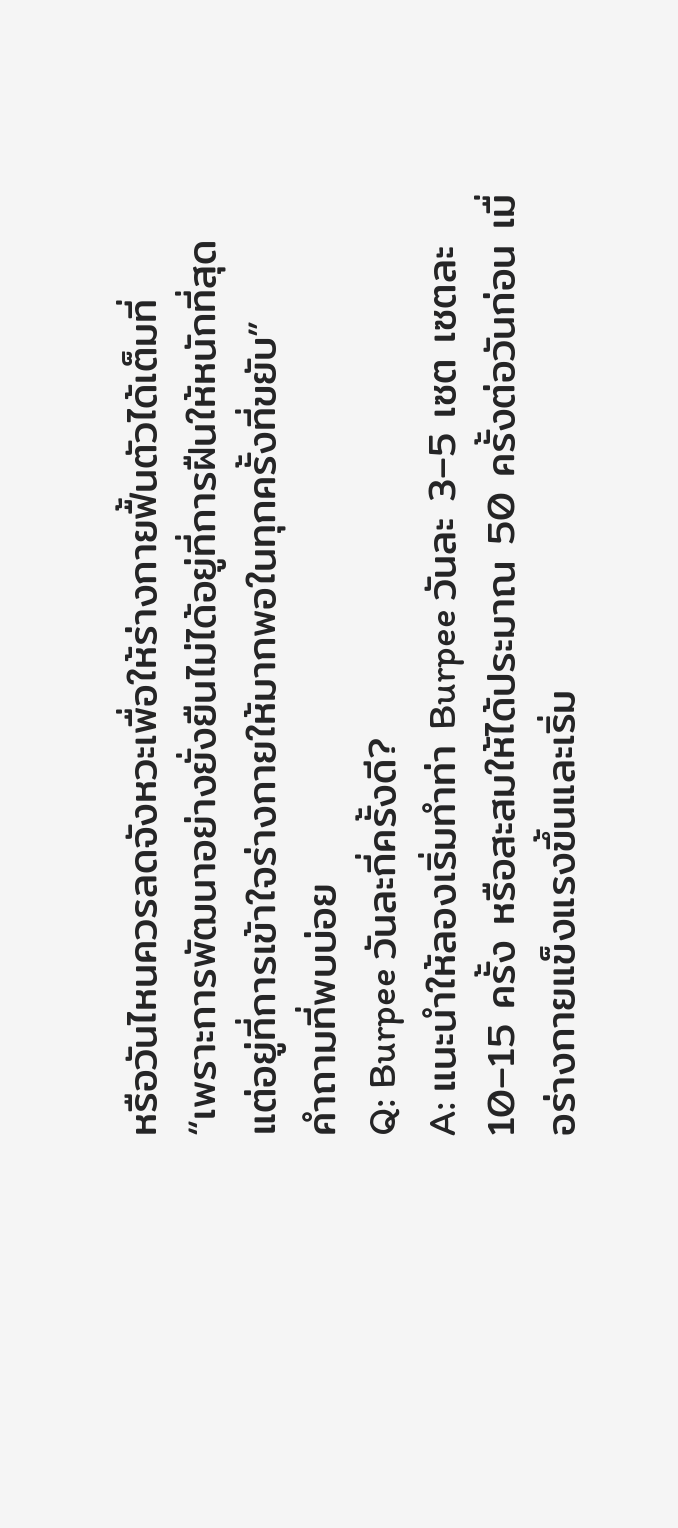หรือวันไหนควรลดจังหวะเพื่อให้ร่างกายฟื้นตัวได้เต็มที่
“เพราะการพัฒนาอย่างยั่งยืนไม่ได้อยู่ที่การฝืนให้หนักที่สุด แต่อยู่ที่การเข้าใจร่างกายให้มากพอในทุกครั้งที่ขยับ”
คำถามที่พบบ่อย
Q: Burpee วันละกี่ครั้งดี?
A: แนะนำให้ลองเริ่มทำท่า Burpee วันละ 3–5 เซต เซตละ 10–15 ครั้ง หรือสะสมให้ได้ประมาณ 50 ครั้งต่อวันก่อน เมื่อร่างกายแข็งแรงขึ้นและเริ่ม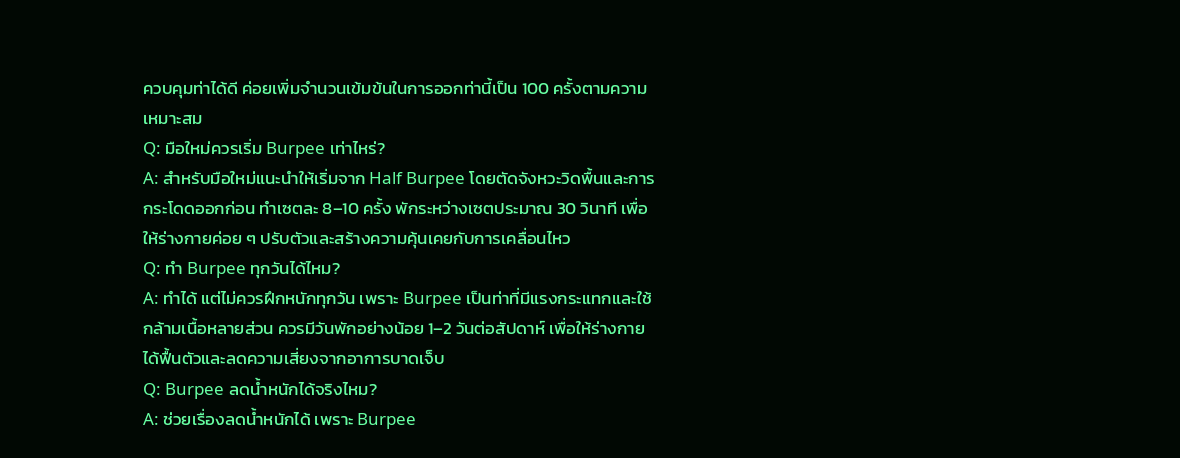ควบคุมท่าได้ดี ค่อยเพิ่มจำนวนเข้มข้นในการออกท่านี้เป็น 100 ครั้งตามความเหมาะสม
Q: มือใหม่ควรเริ่ม Burpee เท่าไหร่?
A: สำหรับมือใหม่แนะนำให้เริ่มจาก Half Burpee โดยตัดจังหวะวิดพื้นและการกระโดดออกก่อน ทำเซตละ 8–10 ครั้ง พักระหว่างเซตประมาณ 30 วินาที เพื่อให้ร่างกายค่อย ๆ ปรับตัวและสร้างความคุ้นเคยกับการเคลื่อนไหว
Q: ทำ Burpee ทุกวันได้ไหม?
A: ทำได้ แต่ไม่ควรฝึกหนักทุกวัน เพราะ Burpee เป็นท่าที่มีแรงกระแทกและใช้กล้ามเนื้อหลายส่วน ควรมีวันพักอย่างน้อย 1–2 วันต่อสัปดาห์ เพื่อให้ร่างกายได้ฟื้นตัวและลดความเสี่ยงจากอาการบาดเจ็บ
Q: Burpee ลดน้ำหนักได้จริงไหม?
A: ช่วยเรื่องลดน้ำหนักได้ เพราะ Burpee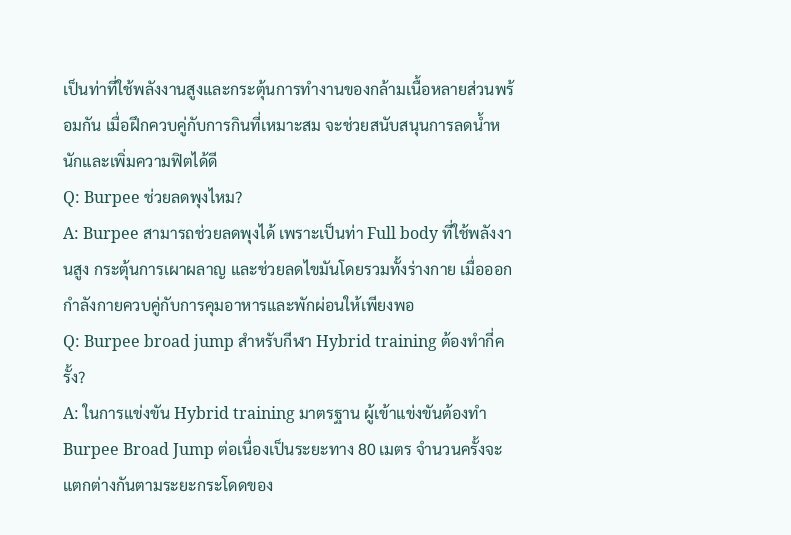เป็นท่าที่ใช้พลังงานสูงและกระตุ้นการทำงานของกล้ามเนื้อหลายส่วนพร้อมกัน เมื่อฝึกควบคู่กับการกินที่เหมาะสม จะช่วยสนับสนุนการลดน้ำหนักและเพิ่มความฟิตได้ดี
Q: Burpee ช่วยลดพุงไหม?
A: Burpee สามารถช่วยลดพุงได้ เพราะเป็นท่า Full body ที่ใช้พลังงานสูง กระตุ้นการเผาผลาญ และช่วยลดไขมันโดยรวมทั้งร่างกาย เมื่อออกกำลังกายควบคู่กับการคุมอาหารและพักผ่อนให้เพียงพอ
Q: Burpee broad jump สำหรับกีฬา Hybrid training ต้องทำกี่ครั้ง?
A: ในการแข่งขัน Hybrid training มาตรฐาน ผู้เข้าแข่งขันต้องทำ Burpee Broad Jump ต่อเนื่องเป็นระยะทาง 80 เมตร จำนวนครั้งจะแตกต่างกันตามระยะกระโดดของ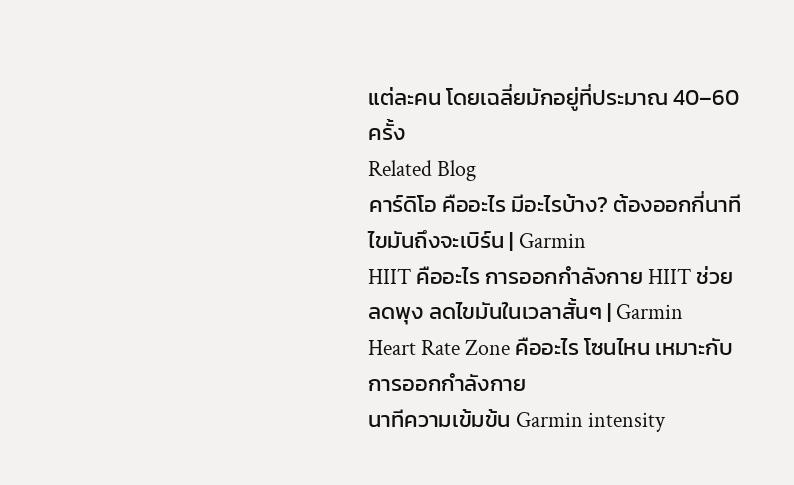แต่ละคน โดยเฉลี่ยมักอยู่ที่ประมาณ 40–60 ครั้ง
Related Blog
คาร์ดิโอ คืออะไร มีอะไรบ้าง? ต้องออกกี่นาที ไขมันถึงจะเบิร์น | Garmin
HIIT คืออะไร การออกกำลังกาย HIIT ช่วยลดพุง ลดไขมันในเวลาสั้นๆ | Garmin
Heart Rate Zone คืออะไร โซนไหน เหมาะกับการออกกำลังกาย
นาทีความเข้มข้น Garmin intensity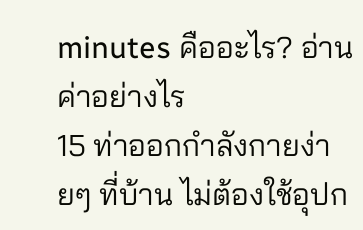minutes คืออะไร? อ่านค่าอย่างไร
15 ท่าออกกำลังกายง่ายๆ ที่บ้าน ไม่ต้องใช้อุปก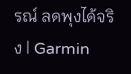รณ์ ลดพุงได้จริง | Garmin